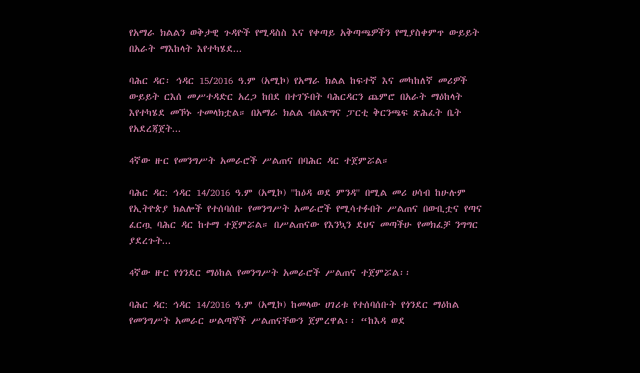የአማራ ክልልን ወቅታዊ ጉዳዮች የሚዳስስ እና የቀጣይ አቅጣጫዎችን የሚያስቀምጥ ውይይት በአራት ማእከላት እየተካሄደ...

ባሕር ዳር፡ ኅዳር 15/2016 ዓ.ም (አሚኮ) የአማራ ክልል ከፍተኛ እና መካከለኛ መሪዎች ውይይት ርእሰ መሥተዳድር አረጋ ከበደ በተገኙበት ባሕርዳርን ጨምሮ በአራት ማዕከላት እየተካሄደ መኾኑ ተመላክቷል። በአማራ ክልል ብልጽግና ፓርቲ ቅርንጫፍ ጽሕፈት ቤት የአደረጃጀት...

4ኛው ዙር የመንግሥት አመራሮች ሥልጠና በባሕር ዳር ተጀምሯል።

ባሕር ዳር: ኅዳር 14/2016 ዓ.ም (አሚኮ) ''ከዕዳ ወደ ምንዳ'' በሚል መሪ ሀሳብ ከሁሉም የኢትዮጵያ ክልሎች የተሰባሰቡ የመንግሥት አመራሮች የሚሳተፉበት ሥልጠና በውቢቷና የጣና ፈርጧ ባሕር ዳር ከተማ ተጀምሯል። በሥልጠናው የእንኳን ደህና መጣችሁ የመክፈቻ ንግግር ያደረጉት...

4ኛው ዙር የጎንደር ማዕከል የመንግሥት አመራሮች ሥልጠና ተጀምሯል፡፡

ባሕር ዳር: ኅዳር 14/2016 ዓ.ም (አሚኮ) ከመላው ሀገሪቱ የተሰባሰቡት የጎንደር ማዕከል የመንግሥት አመራር ሠልጣኞች ሥልጠናቸውን ጀምረዋል፡፡ “ከእዳ ወደ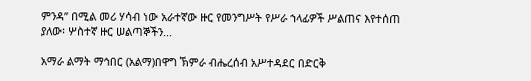ምንዳ” በሚል መሪ ሃሳብ ነው አራተኛው ዙር የመንግሥት የሥራ ኀላፊዎች ሥልጠና እየተሰጠ ያለው፡ ሦስተኛ ዙር ሠልጣኞችን...

አማራ ልማት ማኅበር (አልማ)በዋግ ኽምራ ብሔረሰብ አሥተዳደር በድርቅ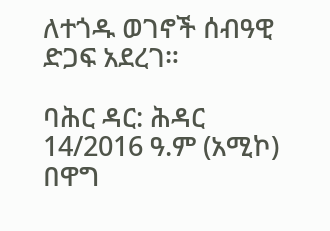ለተጎዱ ወገኖች ሰብዓዊ ድጋፍ አደረገ።

ባሕር ዳር: ሕዳር 14/2016 ዓ.ም (አሚኮ) በዋግ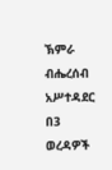ኽምራ ብሔረሰብ አሥተዳደር በ3 ወረዳዎች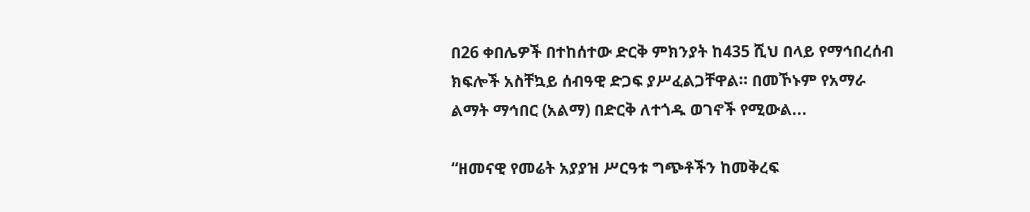በ26 ቀበሌዎች በተከሰተው ድርቅ ምክንያት ከ435 ሺህ በላይ የማኅበረሰብ ክፍሎች አስቸኳይ ሰብዓዊ ድጋፍ ያሥፈልጋቸዋል። በመኾኑም የአማራ ልማት ማኅበር (አልማ) በድርቅ ለተጎዱ ወገኖች የሚውል...

“ዘመናዊ የመሬት አያያዝ ሥርዓቱ ግጭቶችን ከመቅረፍ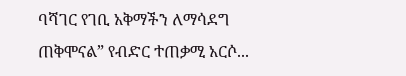ባሻገር የገቢ አቅማችን ለማሳደግ ጠቅሞናል” የብድር ተጠቃሚ አርሶ...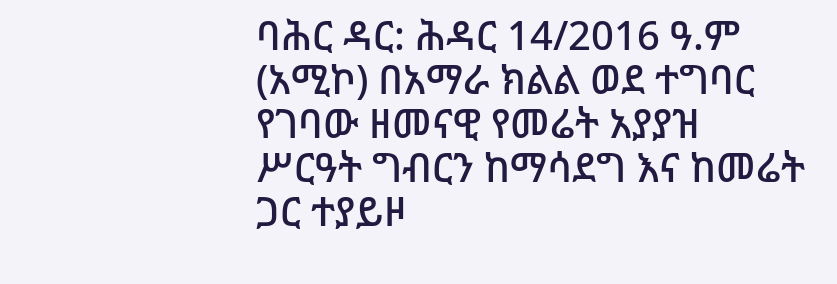ባሕር ዳር: ሕዳር 14/2016 ዓ.ም (አሚኮ) በአማራ ክልል ወደ ተግባር የገባው ዘመናዊ የመሬት አያያዝ ሥርዓት ግብርን ከማሳደግ እና ከመሬት ጋር ተያይዞ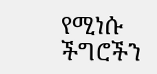የሚነሱ ችግሮችን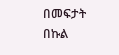በመፍታት በኩል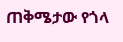ጠቅሜታው የጎላ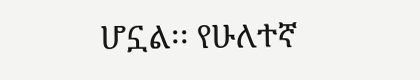ሆኗል፡፡ የሁለተኛ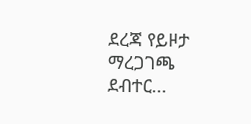ደረጃ የይዞታ ማረጋገጫ ደብተር...